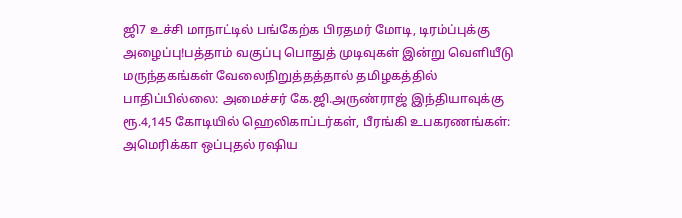ஜி7 உச்சி மாநாட்டில் பங்கேற்க பிரதமர் மோடி, டிரம்ப்புக்கு அழைப்பு!பத்தாம் வகுப்பு பொதுத் முடிவுகள் இன்று வெளியீடு மருந்தகங்கள் வேலைநிறுத்தத்தால் தமிழகத்தில் பாதிப்பில்லை: அமைச்சர் கே.ஜி.அருண்ராஜ் இந்தியாவுக்கு ரூ.4,145 கோடியில் ஹெலிகாப்டர்கள், பீரங்கி உபகரணங்கள்: அமெரிக்கா ஒப்புதல் ரஷிய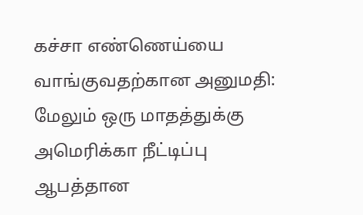கச்சா எண்ணெய்யை வாங்குவதற்கான அனுமதி: மேலும் ஒரு மாதத்துக்கு அமெரிக்கா நீட்டிப்பு ஆபத்தான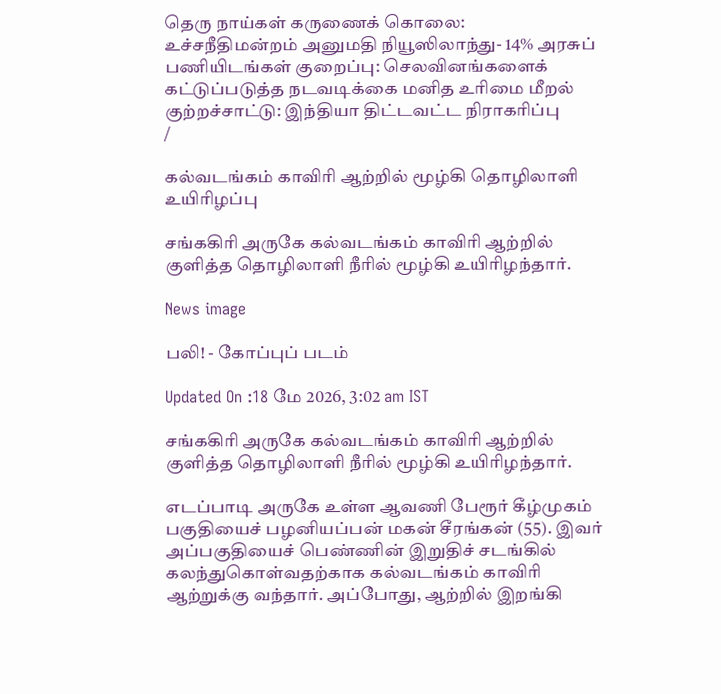தெரு நாய்கள் கருணைக் கொலை: உச்சநீதிமன்றம் அனுமதி நியூஸிலாந்து- 14% அரசுப் பணியிடங்கள் குறைப்பு: செலவினங்களைக் கட்டுப்படுத்த நடவடிக்கை மனித உரிமை மீறல் குற்றச்சாட்டு: இந்தியா திட்டவட்ட நிராகரிப்பு
/

கல்வடங்கம் காவிரி ஆற்றில் மூழ்கி தொழிலாளி உயிரிழப்பு

சங்ககிரி அருகே கல்வடங்கம் காவிரி ஆற்றில் குளித்த தொழிலாளி நீரில் மூழ்கி உயிரிழந்தார்.

News image

பலி! - கோப்புப் படம்

Updated On :18 மே 2026, 3:02 am IST

சங்ககிரி அருகே கல்வடங்கம் காவிரி ஆற்றில் குளித்த தொழிலாளி நீரில் மூழ்கி உயிரிழந்தார்.

எடப்பாடி அருகே உள்ள ஆவணி பேரூர் கீழ்முகம் பகுதியைச் பழனியப்பன் மகன் சீரங்கன் (55). இவர் அப்பகுதியைச் பெண்ணின் இறுதிச் சடங்கில் கலந்துகொள்வதற்காக கல்வடங்கம் காவிரி ஆற்றுக்கு வந்தார். அப்போது, ஆற்றில் இறங்கி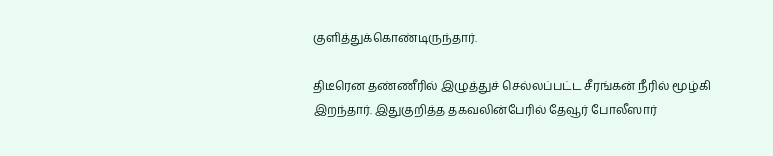குளித்துக்கொண்டிருந்தார்.

திடீரென தண்ணீரில் இழுத்துச் செல்லப்பட்ட சீரங்கன் நீரில் மூழ்கி இறந்தார். இதுகுறித்த தகவலின்பேரில் தேவூர் போலீஸார்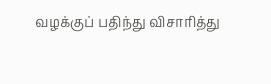வழக்குப் பதிந்து விசாரித்து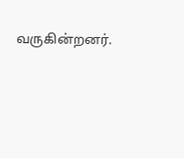வருகின்றனர்.